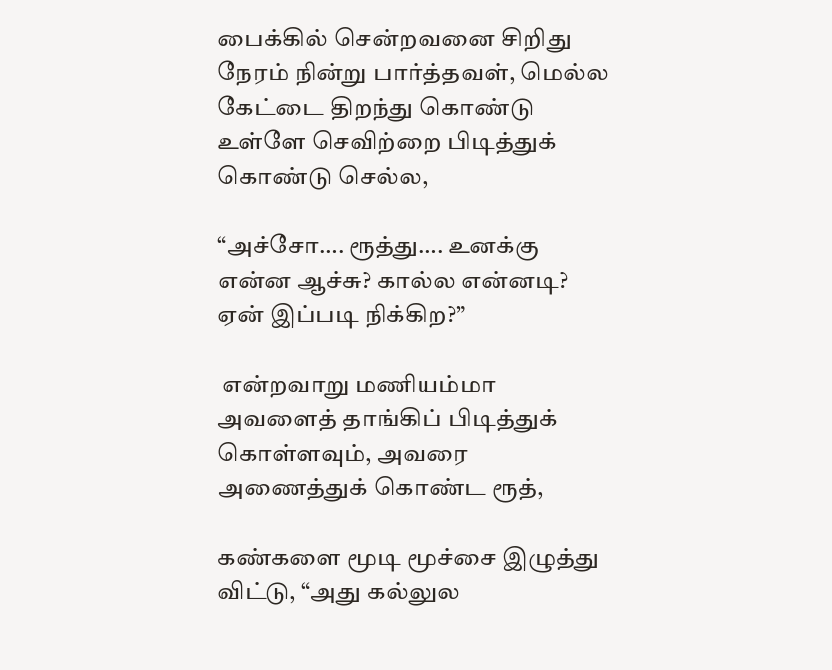பைக்கில் சென்றவனை சிறிது நேரம் நின்று பார்த்தவள், மெல்ல கேட்டை திறந்து கொண்டு உள்ளே செவிற்றை பிடித்துக் கொண்டு செல்ல,

“அச்சோ…. ரூத்து…. உனக்கு என்ன ஆச்சு? கால்ல என்னடி? ஏன் இப்படி நிக்கிற?”

 என்றவாறு மணியம்மா அவளைத் தாங்கிப் பிடித்துக் கொள்ளவும், அவரை அணைத்துக் கொண்ட ரூத்,

கண்களை மூடி மூச்சை இழுத்து விட்டு, “அது கல்லுல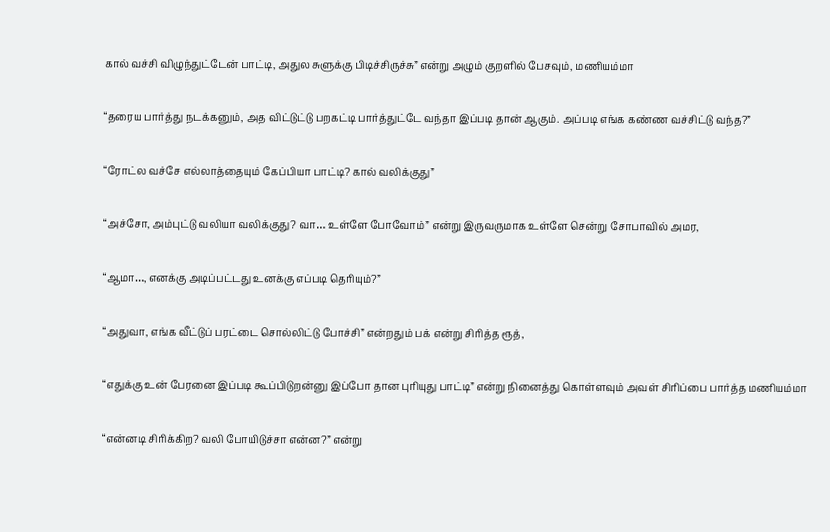கால் வச்சி விழுந்துட்டேன் பாட்டி, அதுல சுளுக்கு பிடிச்சிருச்சு” என்று அழும் குறளில் பேசவும், மணியம்மா

“தரைய பார்த்து நடக்கனும், அத விட்டுட்டு பறகட்டி பார்த்துட்டே வந்தா இப்படி தான் ஆகும். அப்படி எங்க கண்ண வச்சிட்டு வந்த?”

“ரோட்ல வச்சே எல்லாத்தையும் கேப்பியா பாட்டி? கால் வலிக்குது”

“அச்சோ, அம்புட்டு வலியா வலிக்குது? வா… உள்ளே போவோம்” என்று இருவருமாக உள்ளே சென்று சோபாவில் அமர,

“ஆமா…, எனக்கு அடிப்பட்டது உனக்கு எப்படி தெரியும்?”

“அதுவா, எங்க வீட்டுப் பரட்டை சொல்லிட்டு போச்சி” என்றதும் பக் என்று சிரித்த ரூத்,

“எதுக்கு உன் பேரனை இப்படி கூப்பிடுறன்னு இப்போ தான புரியுது பாட்டி” என்று நினைத்து கொள்ளவும் அவள் சிரிப்பை பார்த்த மணியம்மா

“என்னடி சிரிக்கிற? வலி போயிடுச்சா என்ன?” என்று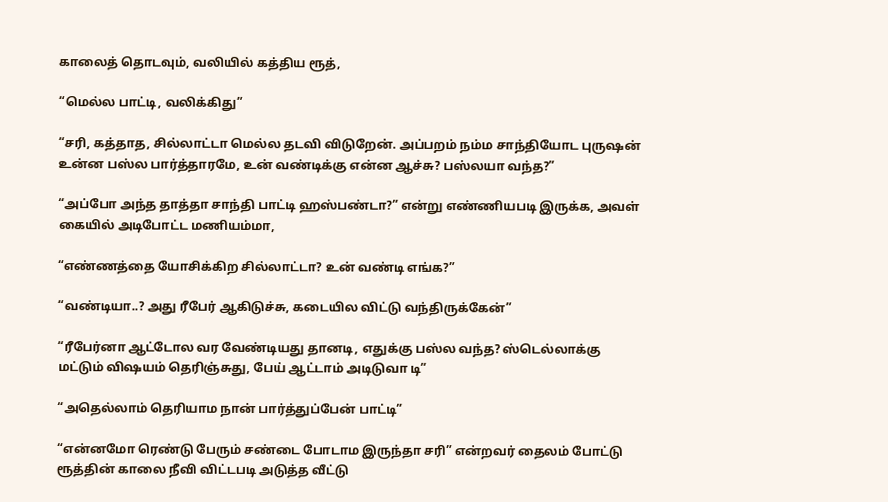காலைத் தொடவும், வலியில் கத்திய ரூத்,

“மெல்ல பாட்டி, வலிக்கிது”

“சரி, கத்தாத, சில்லாட்டா மெல்ல தடவி விடுறேன். அப்பறம் நம்ம சாந்தியோட புருஷன் உன்ன பஸ்ல பார்த்தாரமே, உன் வண்டிக்கு என்ன ஆச்சு? பஸ்லயா வந்த?”

“அப்போ அந்த தாத்தா சாந்தி பாட்டி ஹஸ்பண்டா?” என்று எண்ணியபடி இருக்க, அவள் கையில் அடிபோட்ட மணியம்மா,

“எண்ணத்தை யோசிக்கிற சில்லாட்டா? உன் வண்டி எங்க?”

“வண்டியா..? அது ரீபேர் ஆகிடுச்சு, கடையில விட்டு வந்திருக்கேன்”

“ரீபேர்னா ஆட்டோல வர வேண்டியது தானடி, எதுக்கு பஸ்ல வந்த? ஸ்டெல்லாக்கு மட்டும் விஷயம் தெரிஞ்சுது, பேய் ஆட்டாம் அடிடுவா டி”

“அதெல்லாம் தெரியாம நான் பார்த்துப்பேன் பாட்டி”

“என்னமோ ரெண்டு பேரும் சண்டை போடாம இருந்தா சரி” என்றவர் தைலம் போட்டு ரூத்தின் காலை நீவி விட்டபடி அடுத்த வீட்டு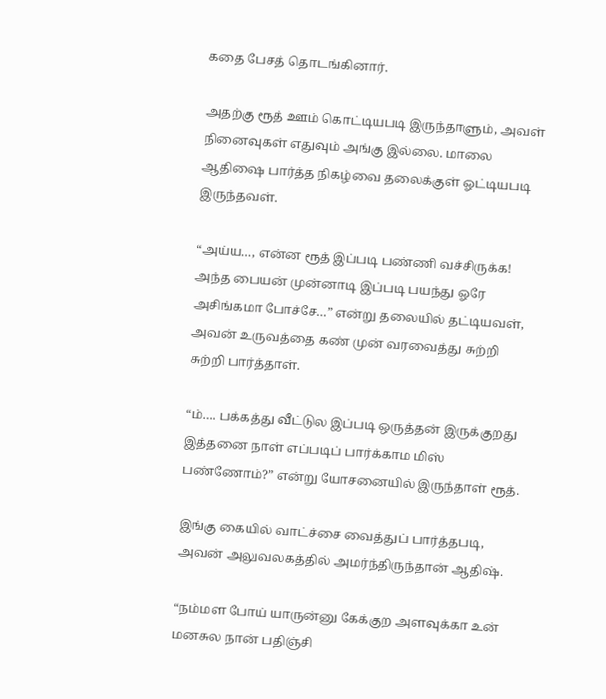கதை பேசத் தொடங்கினார்.

அதற்கு ரூத் ஊம் கொட்டியபடி இருந்தாளும், அவள் நினைவுகள் எதுவும் அங்கு இல்லை. மாலை ஆதிஷை பார்த்த நிகழ்வை தலைக்குள் ஓட்டியபடி இருந்தவள்.

“அய்ய…, என்ன ரூத் இப்படி பண்ணி வச்சிருக்க! அந்த பையன் முன்னாடி இப்படி பயந்து ஓரே அசிங்கமா போச்சே…” என்று தலையில் தட்டியவள், அவன் உருவத்தை கண் முன் வரவைத்து சுற்றி சுற்றி பார்த்தாள்.

“ம்…. பக்கத்து வீட்டுல இப்படி ஒருத்தன் இருக்குறது இத்தனை நாள் எப்படிப் பார்க்காம மிஸ் பண்ணோம்?” என்று யோசனையில் இருந்தாள் ரூத்.

இங்கு கையில் வாட்ச்சை வைத்துப் பார்த்தபடி, அவன் அலுவலகத்தில் அமர்ந்திருந்தான் ஆதிஷ்.

“நம்மள போய் யாருன்னு கேக்குற அளவுக்கா உன் மனசுல நான் பதிஞ்சி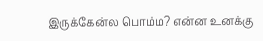இருக்கேன்ல பொம்ம? என்ன உனக்கு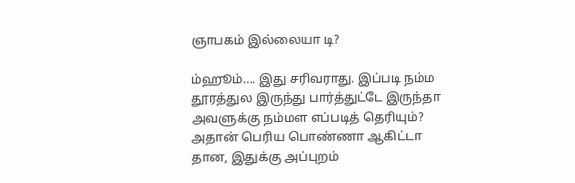ஞாபகம் இல்லையா டி?

ம்ஹூம்…. இது சரிவராது. இப்படி நம்ம தூரத்துல இருந்து பார்த்துட்டே இருந்தா அவளுக்கு நம்மள எப்படித் தெரியும்? அதான் பெரிய பொண்ணா ஆகிட்டா தான, இதுக்கு அப்புறம்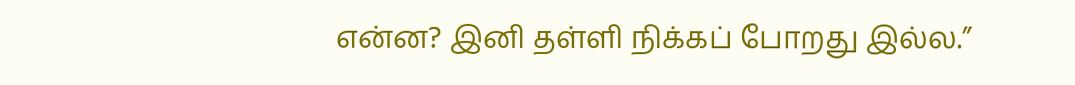என்ன? இனி தள்ளி நிக்கப் போறது இல்ல.”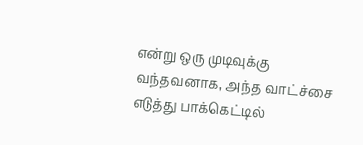என்று ஒரு முடிவுக்கு வந்தவனாக, அந்த வாட்ச்சை எடுத்து பாக்கெட்டில்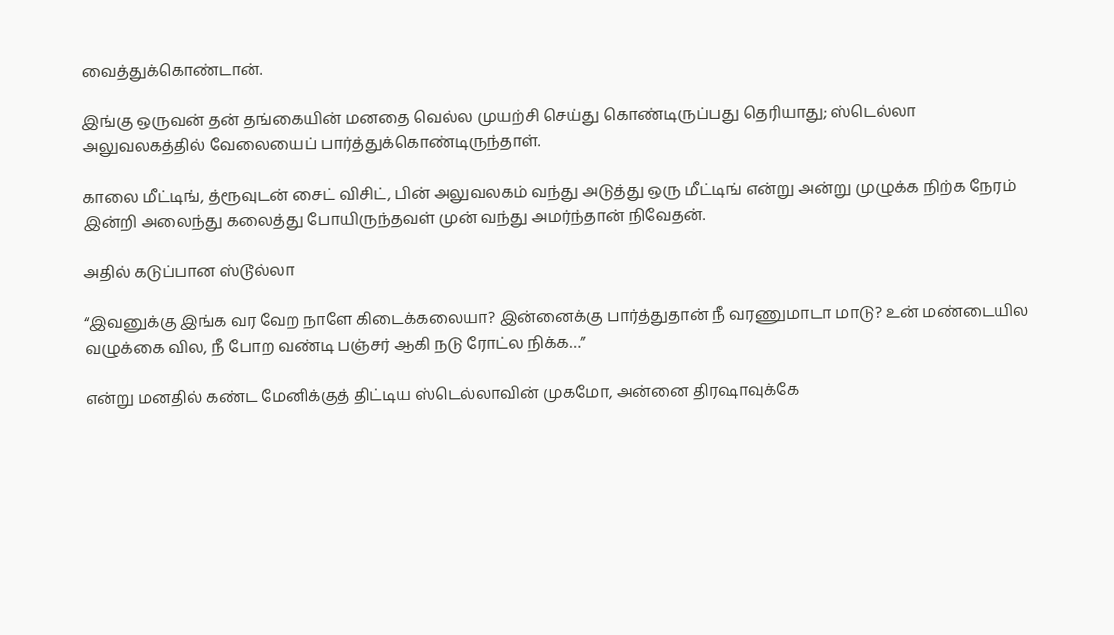வைத்துக்கொண்டான்.

இங்கு ஒருவன் தன் தங்கையின் மனதை வெல்ல முயற்சி செய்து கொண்டிருப்பது தெரியாது; ஸ்டெல்லா அலுவலகத்தில் வேலையைப் பார்த்துக்கொண்டிருந்தாள்.

காலை மீட்டிங், த்ரூவுடன் சைட் விசிட், பின் அலுவலகம் வந்து அடுத்து ஒரு மீட்டிங் என்று அன்று முழுக்க நிற்க நேரம் இன்றி அலைந்து கலைத்து போயிருந்தவள் முன் வந்து அமர்ந்தான் நிவேதன்.

அதில் கடுப்பான ஸ்டூல்லா

“இவனுக்கு இங்க வர வேற நாளே கிடைக்கலையா? இன்னைக்கு பார்த்துதான் நீ வரணுமாடா மாடு? உன் மண்டையில வழுக்கை வில, நீ போற வண்டி பஞ்சர் ஆகி நடு ரோட்ல நிக்க…”

என்று மனதில் கண்ட மேனிக்குத் திட்டிய ஸ்டெல்லாவின் முகமோ, அன்னை திரஷாவுக்கே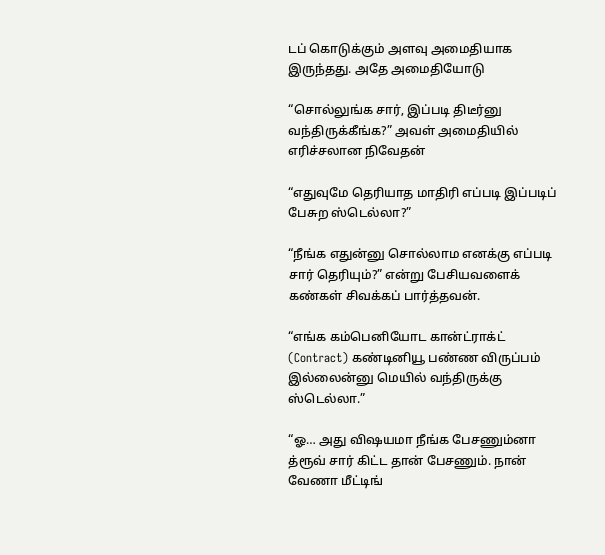டப் கொடுக்கும் அளவு அமைதியாக இருந்தது. அதே அமைதியோடு

“சொல்லுங்க சார், இப்படி திடீர்னு வந்திருக்கீங்க?” அவள் அமைதியில் எரிச்சலான நிவேதன்

“எதுவுமே தெரியாத மாதிரி எப்படி இப்படிப் பேசுற ஸ்டெல்லா?”

“நீங்க எதுன்னு சொல்லாம எனக்கு எப்படி சார் தெரியும்?” என்று பேசியவளைக் கண்கள் சிவக்கப் பார்த்தவன்.

“எங்க கம்பெனியோட கான்ட்ராக்ட் (Contract) கண்டினியூ பண்ண விருப்பம் இல்லைன்னு மெயில் வந்திருக்கு ஸ்டெல்லா.”

“ஓ… அது விஷயமா நீங்க பேசணும்னா த்ரூவ் சார் கிட்ட தான் பேசணும். நான் வேணா மீட்டிங்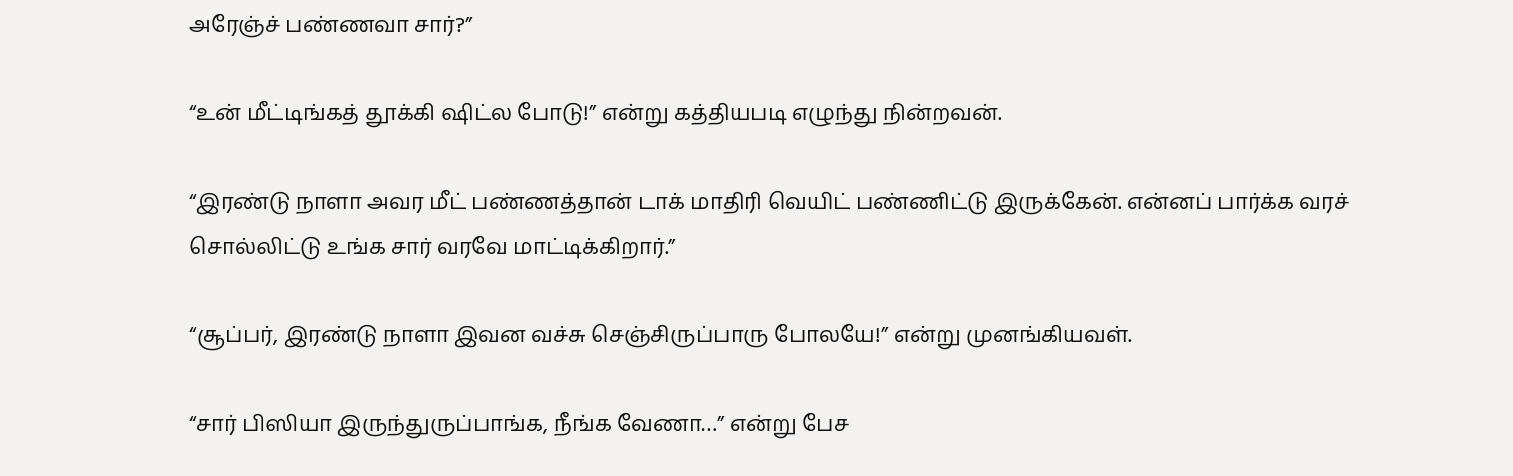அரேஞ்ச் பண்ணவா சார்?”

“உன் மீட்டிங்கத் தூக்கி ஷிட்ல போடு!” என்று கத்தியபடி எழுந்து நின்றவன்.

“இரண்டு நாளா அவர மீட் பண்ணத்தான் டாக் மாதிரி வெயிட் பண்ணிட்டு இருக்கேன். என்னப் பார்க்க வரச் சொல்லிட்டு உங்க சார் வரவே மாட்டிக்கிறார்.”

“சூப்பர், இரண்டு நாளா இவன வச்சு செஞ்சிருப்பாரு போலயே!” என்று முனங்கியவள்.

“சார் பிஸியா இருந்துருப்பாங்க, நீங்க வேணா…” என்று பேச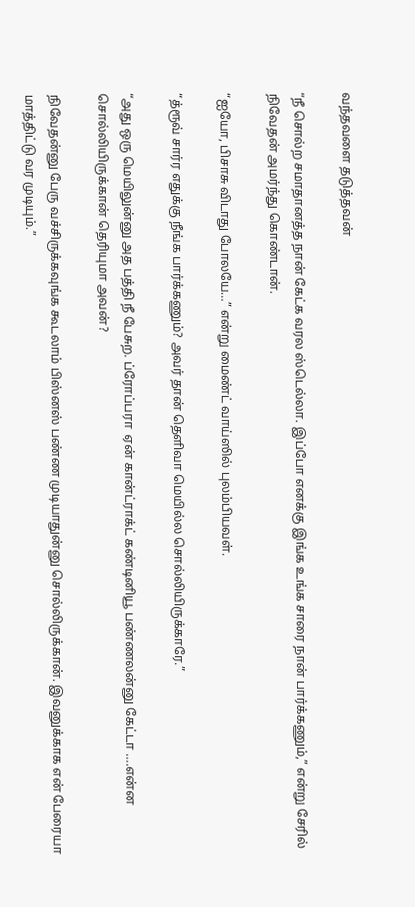வந்தவளை தடுத்தவன்

“நீ சொல்ற சமாதானத்த நான் கேட்க வரல ஸ்டெல்லா. இப்போ எனக்கு இங்க உங்க சாரை நான் பார்க்கணும்,” என்று சேரில் நிவேதன் அமர்ந்து கொண்டான்.

“ஐயோ, பிசாசு விடாது போலயே…” என்று மைண்ட் வாய்ஸில் புலம்பியவள்.

“த்ரூவ் சார்ர எதுக்கு நீங்க பார்க்கணும்? அவர் தான் தெளிவா மெயில்ல சொல்லியிருக்காரே.”

“அது ஒரு மெயிலுன்னு அத பத்தி நீ பேசுற. ப்ரோப்பரா  ஏன் கான்ட்ராக்ட் கண்டினியூ பண்ணலன்னு கேட்டா ….என்ன சொல்லியிருக்கான் தெரியுமா அவன்?

நிவேதன்னு பேரு வச்சிருக்கவுங்க கூடலாம் பிஸ்னஸ் பண்ண முடியாதுன்னு சொல்லிருக்கான். இவனுக்காக என் பேரையா மாத்திட்டு வர முடியும்.”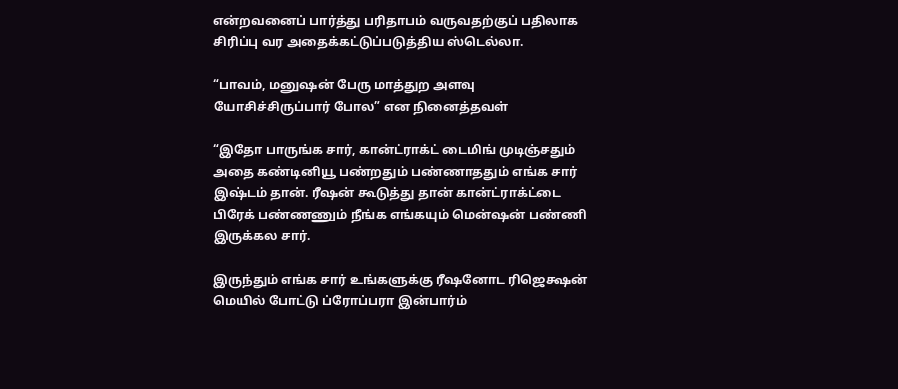என்றவனைப் பார்த்து பரிதாபம் வருவதற்குப் பதிலாக சிரிப்பு வர அதைக்கட்டுப்படுத்திய ஸ்டெல்லா.

“பாவம், மனுஷன் பேரு மாத்துற அளவு யோசிச்சிருப்பார் போல” என நினைத்தவள்

“இதோ பாருங்க சார், கான்ட்ராக்ட் டைமிங் முடிஞ்சதும் அதை கண்டினியூ பண்றதும் பண்ணாததும் எங்க சார் இஷ்டம் தான். ரீஷன் கூடுத்து தான் கான்ட்ராக்ட்டை பிரேக் பண்ணணும் நீங்க எங்கயும் மென்ஷன் பண்ணி இருக்கல சார்.

இருந்தும் எங்க சார் உங்களுக்கு ரீஷனோட ரிஜெக்ஷன் மெயில் போட்டு ப்ரோப்பரா இன்பார்ம்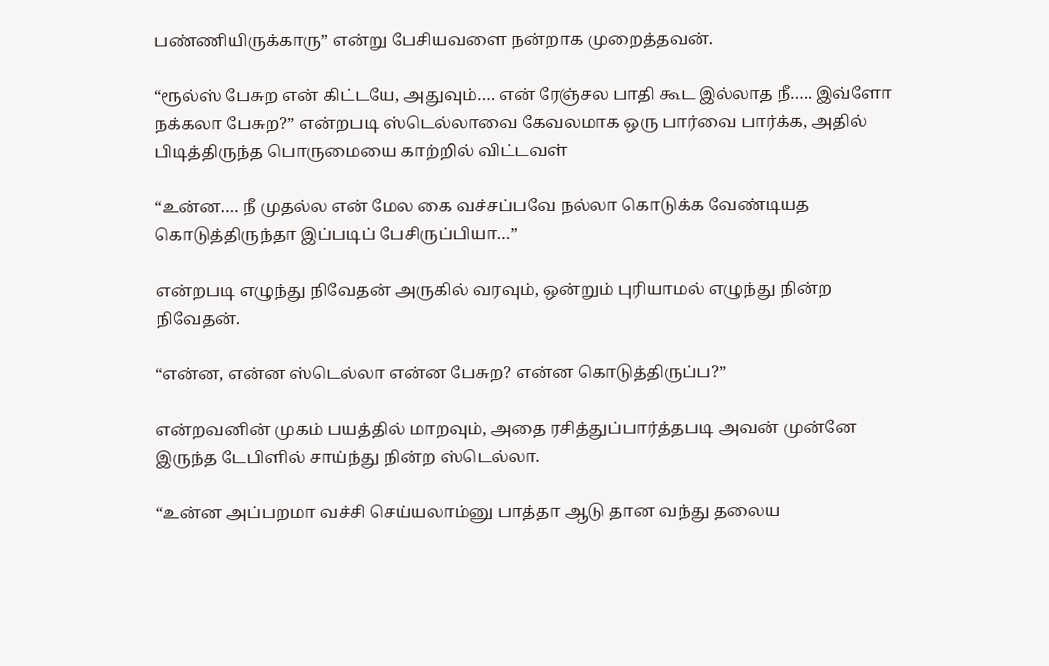பண்ணியிருக்காரு” என்று பேசியவளை நன்றாக முறைத்தவன்.

“ரூல்ஸ் பேசுற என் கிட்டயே, அதுவும்…. என் ரேஞ்சல பாதி கூட இல்லாத நீ….. இவ்ளோ நக்கலா பேசுற?” என்றபடி ஸ்டெல்லாவை கேவலமாக ஒரு பார்வை பார்க்க, அதில் பிடித்திருந்த பொருமையை காற்றில் விட்டவள்

“உன்ன…. நீ முதல்ல என் மேல கை வச்சப்பவே நல்லா கொடுக்க வேண்டியத கொடுத்திருந்தா இப்படிப் பேசிருப்பியா…”

என்றபடி எழுந்து நிவேதன் அருகில் வரவும், ஒன்றும் புரியாமல் எழுந்து நின்ற நிவேதன்.

“என்ன, என்ன ஸ்டெல்லா என்ன பேசுற? என்ன கொடுத்திருப்ப?”

என்றவனின் முகம் பயத்தில் மாறவும், அதை ரசித்துப்பார்த்தபடி அவன் முன்னே இருந்த டேபிளில் சாய்ந்து நின்ற ஸ்டெல்லா.

“உன்ன அப்பறமா வச்சி செய்யலாம்னு பாத்தா ஆடு தான வந்து தலைய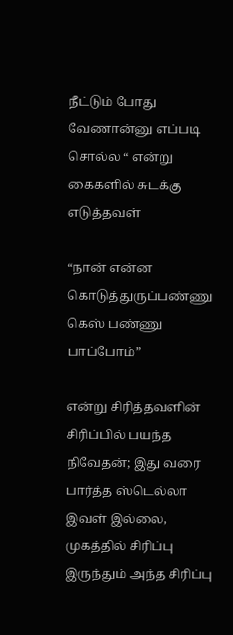நீட்டும் போது வேணான்னு எப்படி சொல்ல “ என்று கைகளில் சுடக்கு எடுத்தவள்

“நான் என்ன கொடுத்துருப்பண்ணு கெஸ் பண்ணு பாப்போம்”

என்று சிரித்தவளின் சிரிப்பில் பயந்த நிவேதன்; இது வரை பார்த்த ஸ்டெல்லா இவள் இல்லை, முகத்தில் சிரிப்பு இருந்தும் அந்த சிரிப்பு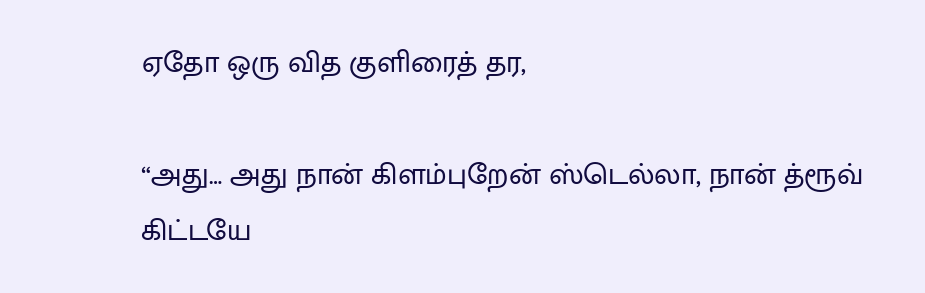ஏதோ ஒரு வித குளிரைத் தர,

“அது… அது நான் கிளம்புறேன் ஸ்டெல்லா, நான் த்ரூவ் கிட்டயே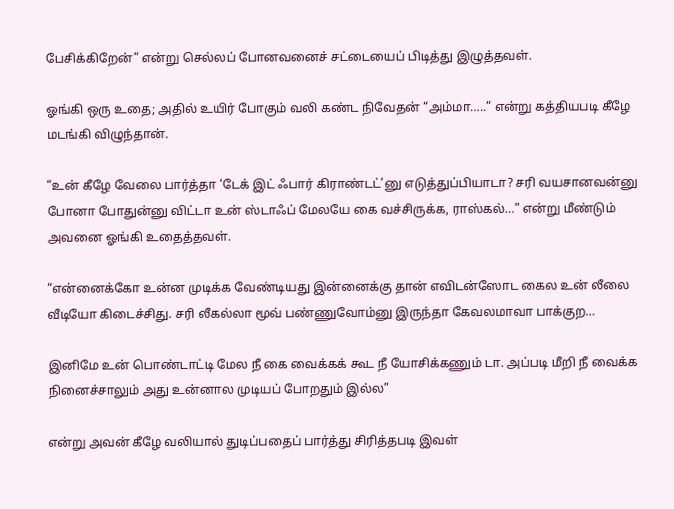பேசிக்கிறேன்” என்று செல்லப் போனவனைச் சட்டையைப் பிடித்து இழுத்தவள்.

ஓங்கி ஒரு உதை; அதில் உயிர் போகும் வலி கண்ட நிவேதன் “அம்மா…..” என்று கத்தியபடி கீழே மடங்கி விழுந்தான்.

“உன் கீழே வேலை பார்த்தா ‘டேக் இட் ஃபார் கிராண்டட்’னு எடுத்துப்பியாடா? சரி வயசானவன்னு போனா போதுன்னு விட்டா உன் ஸ்டாஃப் மேலயே கை வச்சிருக்க, ராஸ்கல்…” என்று மீண்டும் அவனை ஓங்கி உதைத்தவள்.

“என்னைக்கோ உன்ன முடிக்க வேண்டியது இன்னைக்கு தான் எவிடன்ஸோட கைல உன் லீலை வீடியோ கிடைச்சிது. சரி லீகல்லா மூவ் பண்ணுவோம்னு இருந்தா கேவலமாவா பாக்குற…

இனிமே உன் பொண்டாட்டி மேல நீ கை வைக்கக் கூட நீ யோசிக்கணும் டா. அப்படி மீறி நீ வைக்க நினைச்சாலும் அது உன்னால முடியப் போறதும் இல்ல”

என்று அவன் கீழே வலியால் துடிப்பதைப் பார்த்து சிரித்தபடி இவள்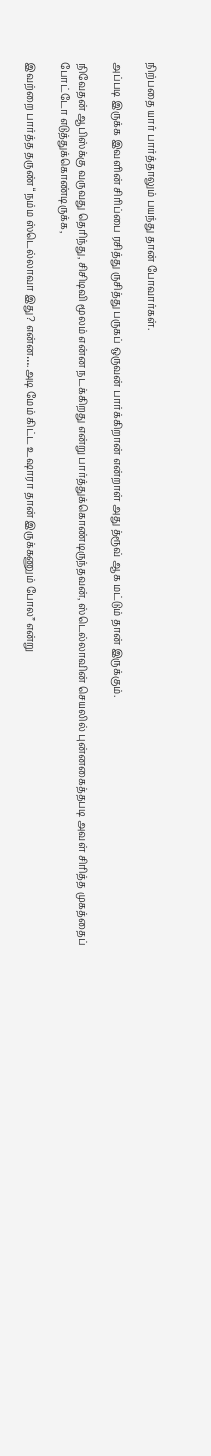நிற்பதை யார் பார்த்தாலும் பயந்து தான் போவார்கள்.

அப்படி இருக்க இவளின் சிரிப்பை ரசித்து ருசித்து பருகப் ஒருவன் பார்க்கிறான் என்றாள் அது த்ரூவ் ஆக மட்டும் தான் இருக்கும்.

நிவேதன் ஆபிஸ்க்கு வருவது தெரிந்து, சிசிடிவி மூலம் என்ன நடக்கிறது என்று பார்த்துக்கொண்டிருந்தவன், ஸ்டெல்லாவின் செயலில் புன்னகைத்தபடி அவள் சிரித்த முகத்தைப் போட்டோ எடுத்துக்கொண்டிருக்க,

இவற்றை பார்த்த தருண் “நம்ம ஸ்டெல்லாவா இது? என்ன….அடி மேம் கிட்ட உஷாரா தான் இருக்கணும் போல” என்று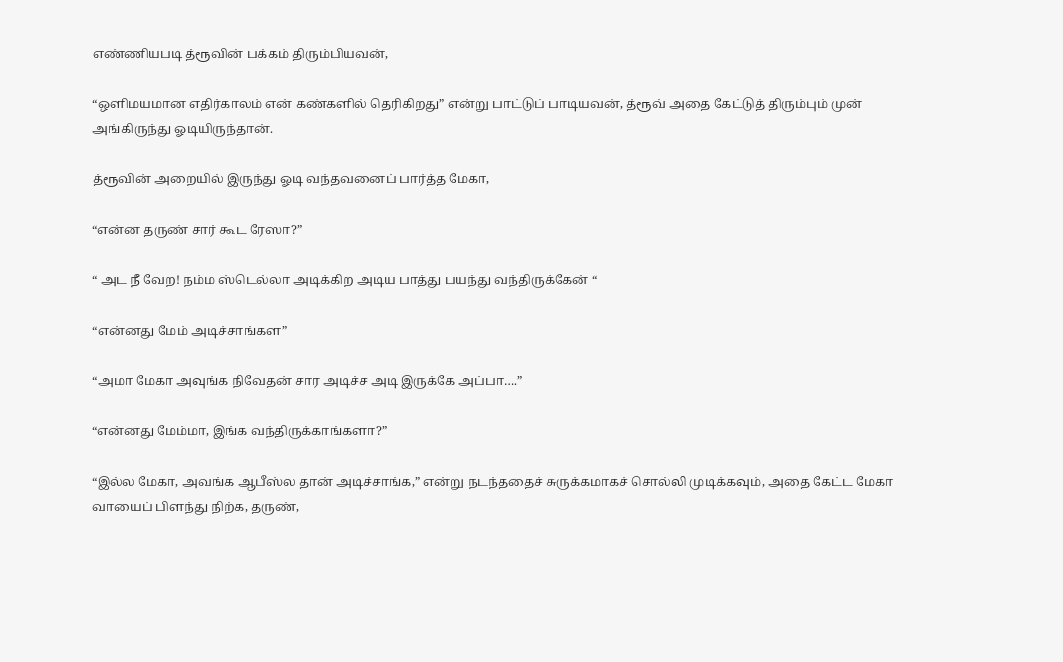எண்ணியபடி த்ரூவின் பக்கம் திரும்பியவன்,

“ஒளிமயமான எதிர்காலம் என் கண்களில் தெரிகிறது” என்று பாட்டுப் பாடியவன், த்ரூவ் அதை கேட்டுத் திரும்பும் முன் அங்கிருந்து ஓடியிருந்தான்.

த்ரூவின் அறையில் இருந்து ஓடி வந்தவனைப் பார்த்த மேகா,

“என்ன தருண் சார் கூட ரேஸா?”

“ அட நீ வேற! நம்ம ஸ்டெல்லா அடிக்கிற அடிய பாத்து பயந்து வந்திருக்கேன் “

“என்னது மேம் அடிச்சாங்கள”

“அமா மேகா அவுங்க நிவேதன் சார அடிச்ச அடி இருக்கே அப்பா….”

“என்னது மேம்மா, இங்க வந்திருக்காங்களா?”

“இல்ல மேகா, அவங்க ஆபீஸ்ல தான் அடிச்சாங்க,” என்று நடந்ததைச் சுருக்கமாகச் சொல்லி முடிக்கவும், அதை கேட்ட மேகா வாயைப் பிளந்து நிற்க, தருண்,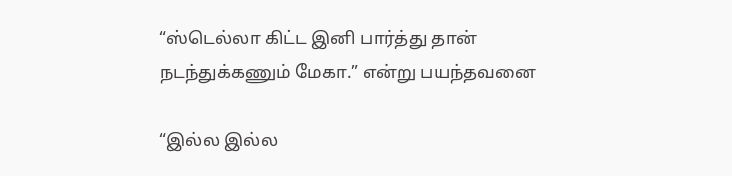“ஸ்டெல்லா கிட்ட இனி பார்த்து தான் நடந்துக்கணும் மேகா.” என்று பயந்தவனை

“இல்ல இல்ல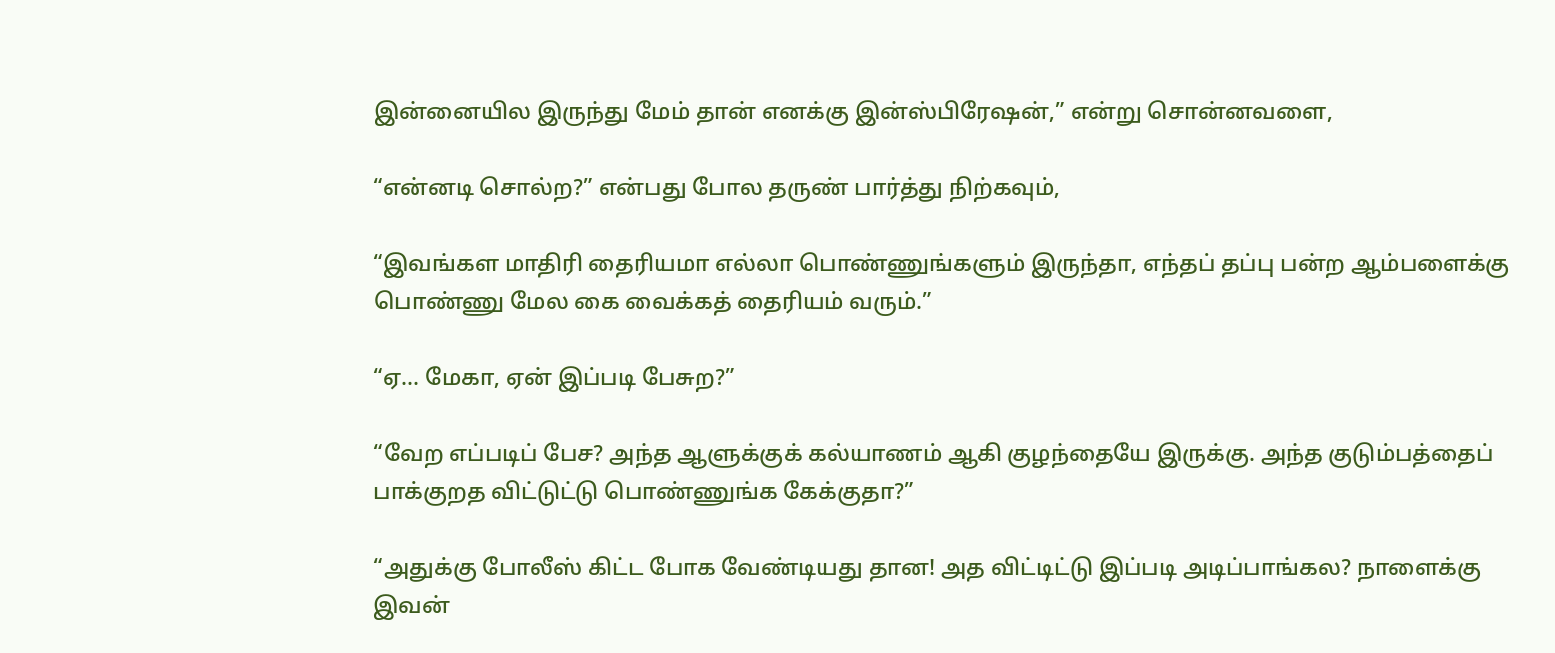இன்னையில இருந்து மேம் தான் எனக்கு இன்ஸ்பிரேஷன்,” என்று சொன்னவளை,

“என்னடி சொல்ற?” என்பது போல தருண் பார்த்து நிற்கவும்,

“இவங்கள மாதிரி தைரியமா எல்லா பொண்ணுங்களும் இருந்தா, எந்தப் தப்பு பன்ற ஆம்பளைக்கு பொண்ணு மேல கை வைக்கத் தைரியம் வரும்.”

“ஏ… மேகா, ஏன் இப்படி பேசுற?”

“வேற எப்படிப் பேச? அந்த ஆளுக்குக் கல்யாணம் ஆகி குழந்தையே இருக்கு. அந்த குடும்பத்தைப் பாக்குறத விட்டுட்டு பொண்ணுங்க கேக்குதா?”

“அதுக்கு போலீஸ் கிட்ட போக வேண்டியது தான! அத விட்டிட்டு இப்படி அடிப்பாங்கல? நாளைக்கு இவன்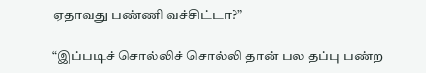ஏதாவது பண்ணி வச்சிட்டா?”

“இப்படிச் சொல்லிச் சொல்லி தான் பல தப்பு பண்ற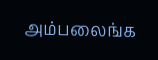அம்பலைங்க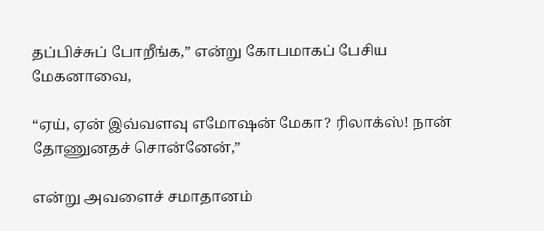தப்பிச்சுப் போறீங்க,” என்று கோபமாகப் பேசிய மேகனாவை,

“ஏய், ஏன் இவ்வளவு எமோஷன் மேகா? ரிலாக்ஸ்! நான் தோணுனதச் சொன்னேன்,”

என்று அவளைச் சமாதானம்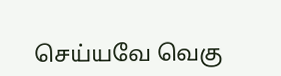செய்யவே வெகு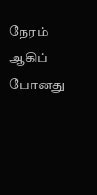நேரம் ஆகிப் போனது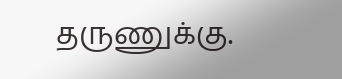தருணுக்கு.